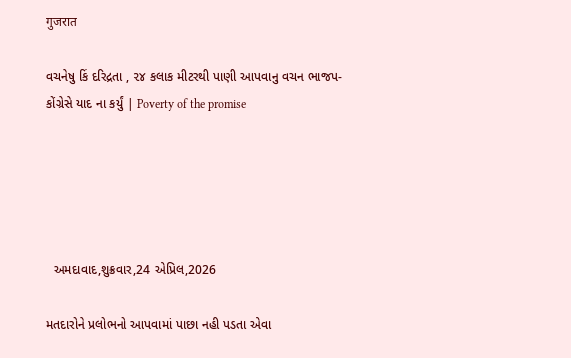गुजरात

વચનેષુ કિં દરિદ્રતા , ૨૪ કલાક મીટરથી પાણી આપવાનુ વચન ભાજપ-કોંગ્રેસે યાદ ના કર્યું | Poverty of the promise





  અમદાવાદ,શુક્રવાર,24 એપ્રિલ,2026

મતદારોને પ્રલોભનો આપવામાં પાછા નહી પડતા એવા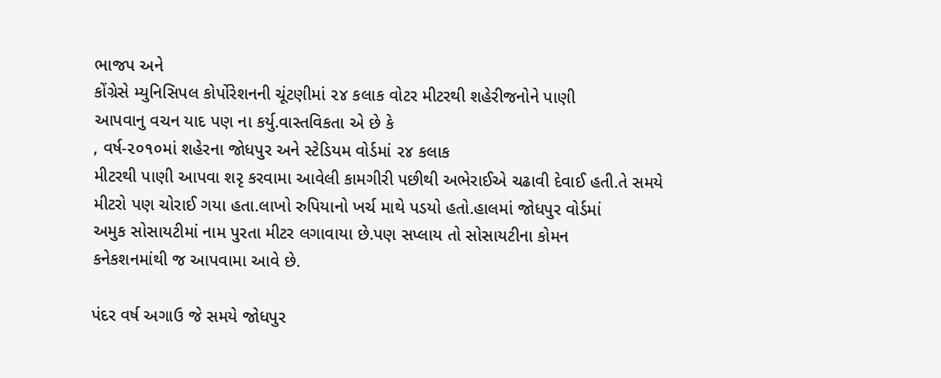ભાજપ અને
કોંગ્રેસે મ્યુનિસિપલ કોર્પોરેશનની ચૂંટણીમાં ૨૪ કલાક વોટર મીટરથી શહેરીજનોને પાણી
આપવાનુ વચન યાદ પણ ના કર્યુ.વાસ્તવિકતા એ છે કે
, વર્ષ-૨૦૧૦માં શહેરના જોધપુર અને સ્ટેડિયમ વોર્ડમાં ૨૪ કલાક
મીટરથી પાણી આપવા શરૃ કરવામા આવેલી કામગીરી પછીથી અભેરાઈએ ચઢાવી દેવાઈ હતી.તે સમયે
મીટરો પણ ચોરાઈ ગયા હતા.લાખો રુપિયાનો ખર્ચ માથે પડયો હતો.હાલમાં જોધપુર વોર્ડમાં
અમુક સોસાયટીમાં નામ પુરતા મીટર લગાવાયા છે.પણ સપ્લાય તો સોસાયટીના કોમન
કનેકશનમાંથી જ આપવામા આવે છે.

પંદર વર્ષ અગાઉ જે સમયે જોધપુર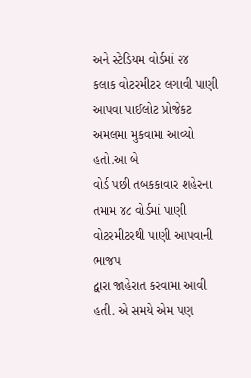અને સ્ટેડિયમ વોર્ડમાં ૨૪
કલાક વોટરમીટર લગાવી પાણી આપવા પાઈલોટ પ્રોજેકટ અમલમા મુકવામા આવ્યો હતો.આ બે
વોર્ડ પછી તબકકાવાર શહેરના તમામ ૪૮ વોર્ડમાં પાણી વોટરમીટરથી પાણી આપવાની ભાજપ
દ્વારા જાહેરાત કરવામા આવી હતી. એ સમયે એમ પણ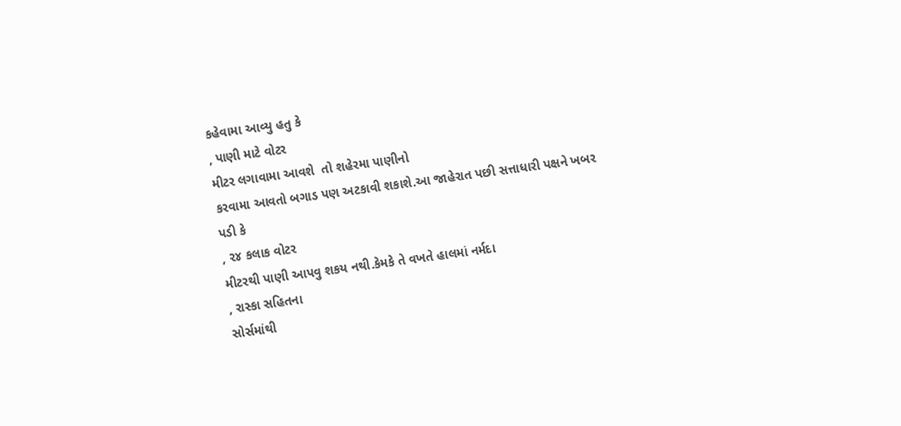કહેવામા આવ્યુ હતુ કે
, પાણી માટે વોટર
મીટર લગાવામા આવશે  તો શહેરમા પાણીનો
કરવામા આવતો બગાડ પણ અટકાવી શકાશે.આ જાહેરાત પછી સત્તાધારી પક્ષને ખબર પડી કે
, ૨૪ કલાક વોટર
મીટરથી પાણી આપવુ શકય નથી.કેમકે તે વખતે હાલમાં નર્મદા
, રાસ્કા સહિતના
સોર્સમાંથી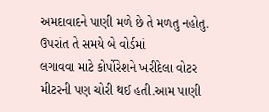અમદાવાદને પાણી મળે છે તે મળતુ નહોતુ. ઉપરાંત તે સમયે બે વોર્ડમાં
લગાવવા માટે કોર્પોરેશને ખરીદેલા વોટર મીટરની પણ ચોરી થઈ હતી.આમ પાણી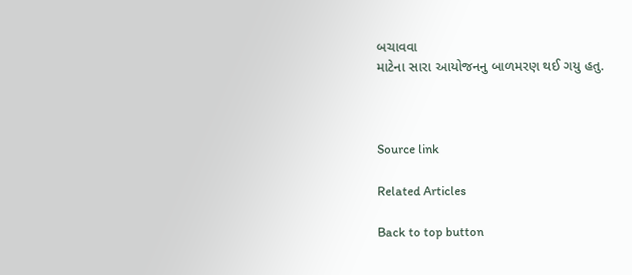બચાવવા
માટેના સારા આયોજનનુ બાળમરણ થઈ ગયુ હતુ.



Source link

Related Articles

Back to top button